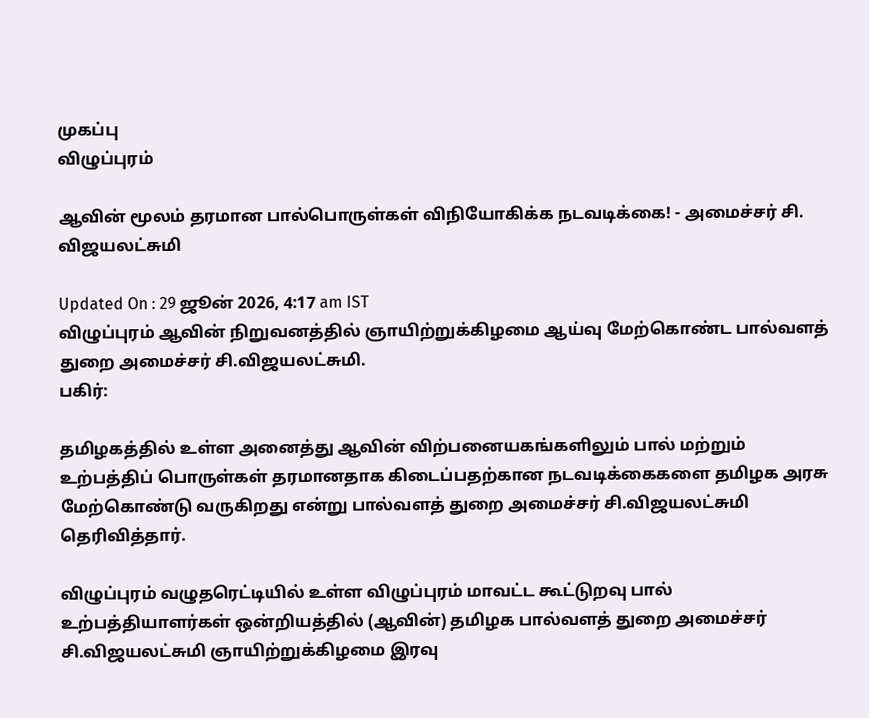முகப்பு
விழுப்புரம்

ஆவின் மூலம் தரமான பால்பொருள்கள் விநியோகிக்க நடவடிக்கை! - அமைச்சர் சி. விஜயலட்சுமி

Updated On : 29 ஜூன் 2026, 4:17 am IST
விழுப்புரம் ஆவின் நிறுவனத்தில் ஞாயிற்றுக்கிழமை ஆய்வு மேற்கொண்ட பால்வளத் துறை அமைச்சர் சி.விஜயலட்சுமி.
பகிர்:

தமிழகத்தில் உள்ள அனைத்து ஆவின் விற்பனையகங்களிலும் பால் மற்றும் உற்பத்திப் பொருள்கள் தரமானதாக கிடைப்பதற்கான நடவடிக்கைகளை தமிழக அரசு மேற்கொண்டு வருகிறது என்று பால்வளத் துறை அமைச்சர் சி.விஜயலட்சுமி தெரிவித்தார்.

விழுப்புரம் வழுதரெட்டியில் உள்ள விழுப்புரம் மாவட்ட கூட்டுறவு பால் உற்பத்தியாளர்கள் ஒன்றியத்தில் (ஆவின்) தமிழக பால்வளத் துறை அமைச்சர் சி.விஜயலட்சுமி ஞாயிற்றுக்கிழமை இரவு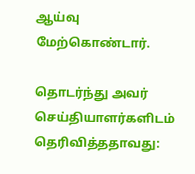ஆய்வு மேற்கொண்டார்.

தொடர்ந்து அவர் செய்தியாளர்களிடம் தெரிவித்ததாவது: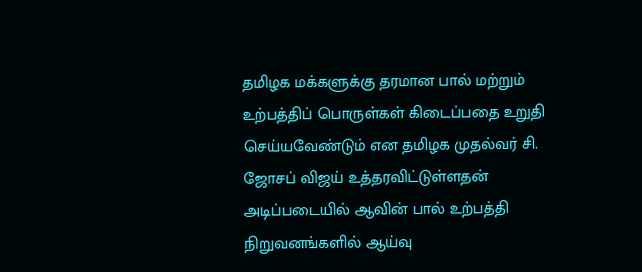தமிழக மக்களுக்கு தரமான பால் மற்றும் உற்பத்திப் பொருள்கள் கிடைப்பதை உறுதி செய்யவேண்டும் என தமிழக முதல்வர் சி. ஜோசப் விஜய் உத்தரவிட்டுள்ளதன் அடிப்படையில் ஆவின் பால் உற்பத்தி நிறுவனங்களில் ஆய்வு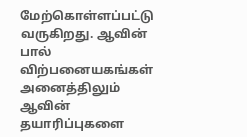மேற்கொள்ளப்பட்டு வருகிறது. ஆவின் பால் விற்பனையகங்கள் அனைத்திலும் ஆவின் தயாரிப்புகளை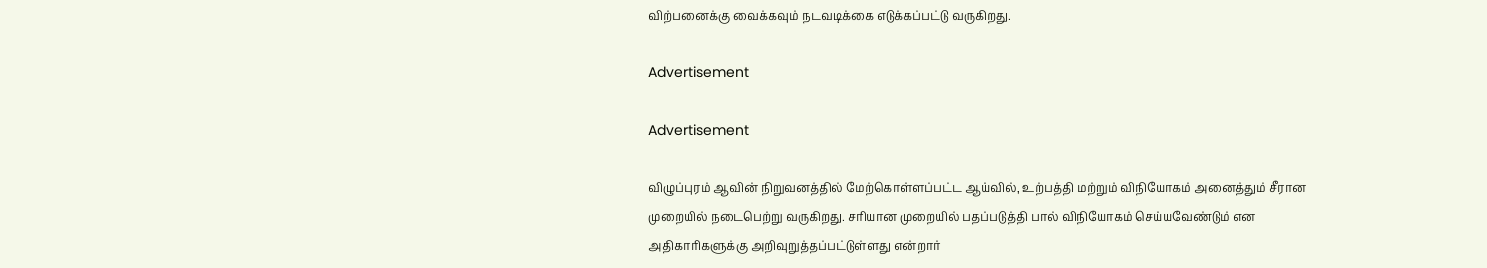விற்பனைக்கு வைக்கவும் நடவடிக்கை எடுக்கப்பட்டு வருகிறது.

Advertisement

Advertisement

விழுப்புரம் ஆவின் நிறுவனத்தில் மேற்கொள்ளப்பட்ட ஆய்வில், உற்பத்தி மற்றும் விநியோகம் அனைத்தும் சீரான முறையில் நடைபெற்று வருகிறது. சரியான முறையில் பதப்படுத்தி பால் விநியோகம் செய்யவேண்டும் என அதிகாரிகளுக்கு அறிவுறுத்தப்பட்டுள்ளது என்றார்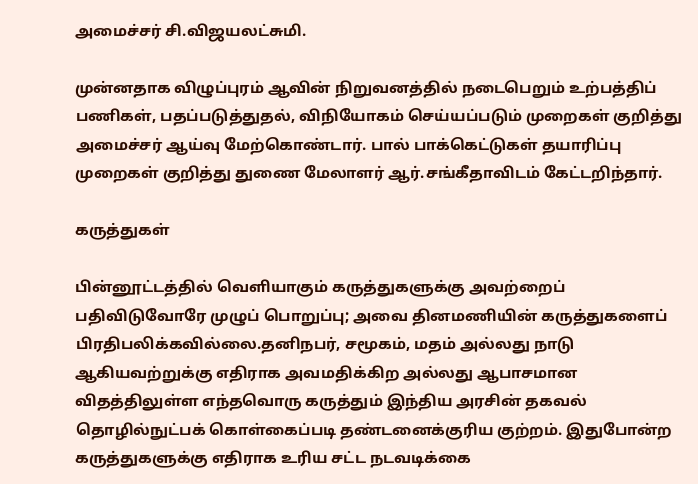அமைச்சர் சி.விஜயலட்சுமி.

முன்னதாக விழுப்புரம் ஆவின் நிறுவனத்தில் நடைபெறும் உற்பத்திப் பணிகள், பதப்படுத்துதல், விநியோகம் செய்யப்படும் முறைகள் குறித்து அமைச்சர் ஆய்வு மேற்கொண்டார். பால் பாக்கெட்டுகள் தயாரிப்பு முறைகள் குறித்து துணை மேலாளர் ஆர்.சங்கீதாவிடம் கேட்டறிந்தார்.

கருத்துகள்

பின்னூட்டத்தில் வெளியாகும் கருத்துகளுக்கு அவற்றைப் பதிவிடுவோரே முழுப் பொறுப்பு; அவை தினமணியின் கருத்துகளைப் பிரதிபலிக்கவில்லை.தனிநபர், சமூகம், மதம் அல்லது நாடு ஆகியவற்றுக்கு எதிராக அவமதிக்கிற அல்லது ஆபாசமான விதத்திலுள்ள எந்தவொரு கருத்தும் இந்திய அரசின் தகவல் தொழில்நுட்பக் கொள்கைப்படி தண்டனைக்குரிய குற்றம். இதுபோன்ற கருத்துகளுக்கு எதிராக உரிய சட்ட நடவடிக்கை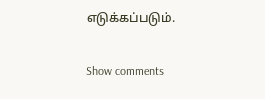எடுக்கப்படும்.

Show comments